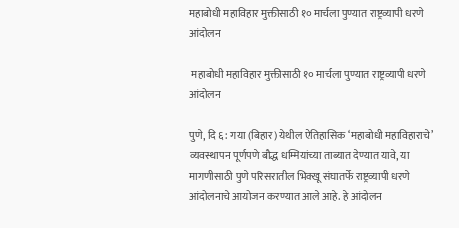महाबोधी महाविहार मुक्तीसाठी १० मार्चला पुण्यात राष्ट्रव्यापी धरणे आंदोलन

 महाबोधी महाविहार मुक्तीसाठी १० मार्चला पुण्यात राष्ट्रव्यापी धरणे आंदोलन

पुणे, दि ६: गया (बिहार) येथील ऐतिहासिक ‘महाबोधी महाविहाराचे’ व्यवस्थापन पूर्णपणे बौद्ध धम्मियांच्या ताब्यात देण्यात यावे, या मागणीसाठी पुणे परिसरातील भिक्खू संघातर्फे राष्ट्रव्यापी धरणे आंदोलनाचे आयोजन करण्यात आले आहे. हे आंदोलन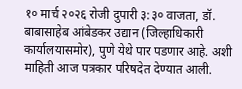१० मार्च २०२६ रोजी दुपारी ३:३० वाजता, डॉ. बाबासाहेब आंबेडकर उद्यान (जिल्हाधिकारी कार्यालयासमोर), पुणे येथे पार पडणार आहे. अशी  माहिती आज पत्रकार परिषदेत देण्यात आली.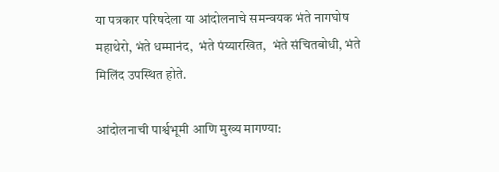या पत्रकार परिषदेला या आंदोलनाचे समन्वयक भंते नागघोष महाथेरो, भंते धम्मानंद,  भंते पंय्यारखित,  भंते संचितबोधी, भंते मिलिंद उपस्थित होते.

आंदोलनाची पार्श्वभूमी आणि मुख्य मागण्या: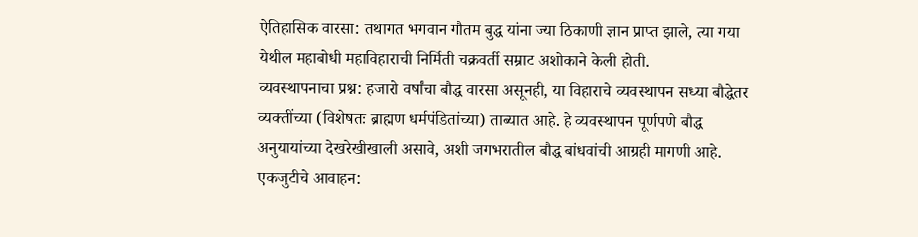ऐतिहासिक वारसा: तथागत भगवान गौतम बुद्ध यांना ज्या ठिकाणी ज्ञान प्राप्त झाले, त्या गया येथील महाबोधी महाविहाराची निर्मिती चक्रवर्ती सम्राट अशोकाने केली होती.
व्यवस्थापनाचा प्रश्न: हजारो वर्षांचा बौद्ध वारसा असूनही, या विहाराचे व्यवस्थापन सध्या बौद्धेतर व्यक्तींच्या (विशेषतः ब्राह्मण धर्मपंडितांच्या) ताब्यात आहे. हे व्यवस्थापन पूर्णपणे बौद्ध अनुयायांच्या देखरेखीखाली असावे, अशी जगभरातील बौद्ध बांधवांची आग्रही मागणी आहे.
एकजुटीचे आवाहन: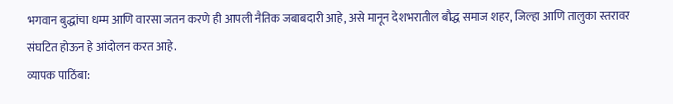भगवान बुद्धांचा धम्म आणि वारसा जतन करणे ही आपली नैतिक जबाबदारी आहे, असे मानून देशभरातील बौद्ध समाज शहर, जिल्हा आणि तालुका स्तरावर संघटित होऊन हे आंदोलन करत आहे.
व्यापक पाठिंबा: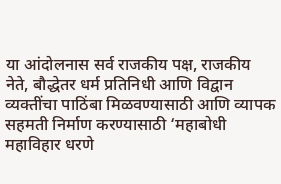या आंदोलनास सर्व राजकीय पक्ष, राजकीय नेते, बौद्धेतर धर्म प्रतिनिधी आणि विद्वान व्यक्तींचा पाठिंबा मिळवण्यासाठी आणि व्यापक सहमती निर्माण करण्यासाठी ‘महाबोधी महाविहार धरणे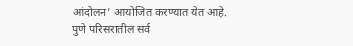आंदोलन’ आयोजित करण्यात येत आहे.
पुणे परिसरातील सर्व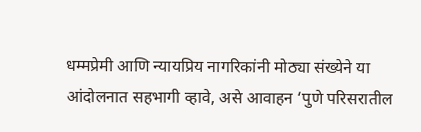धम्मप्रेमी आणि न्यायप्रिय नागरिकांनी मोठ्या संख्येने या आंदोलनात सहभागी व्हावे, असे आवाहन ‘पुणे परिसरातील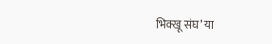भिक्खू संघ’ या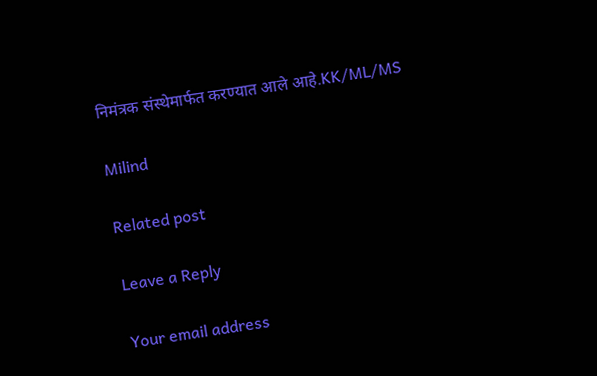निमंत्रक संस्थेमार्फत करण्यात आले आहे.KK/ML/MS

Milind

Related post

Leave a Reply

Your email address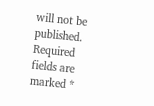will not be published. Required fields are marked *